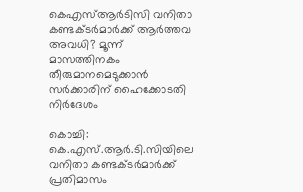കെഎസ്ആർടിസി വനിതാ കണ്ടക്ടർമാർക്ക് ആർത്തവ അവധി? മൂന്ന് മാസത്തിനകം തീരുമാനമെടുക്കാൻ സർക്കാരിന് ഹൈക്കോടതി നിർദേശം

കൊച്ചി: കെ.എസ്.ആർ.ടി.സിയിലെ വനിതാ കണ്ടക്ടർമാർക്ക് പ്രതിമാസം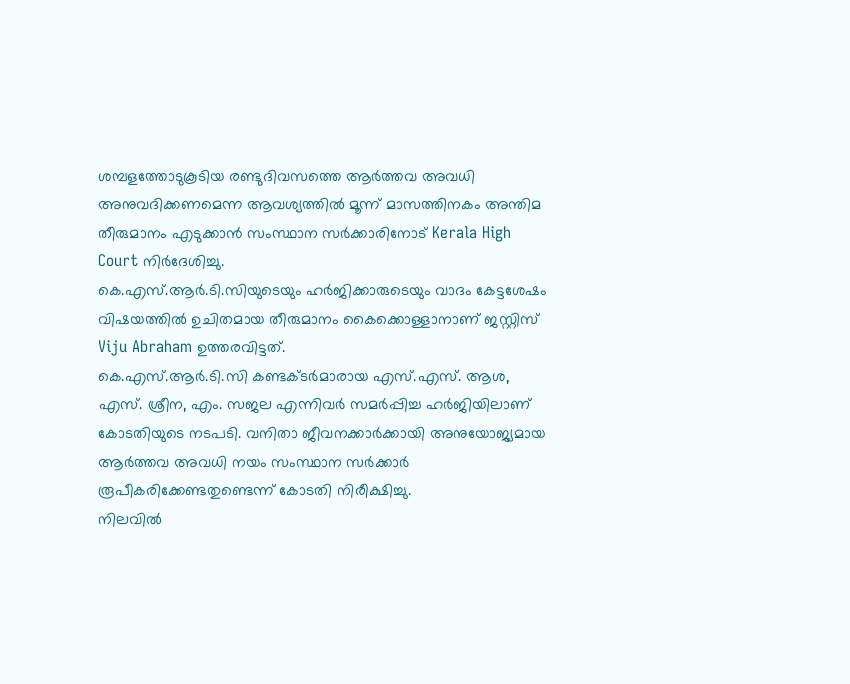ശമ്പളത്തോടുകൂടിയ രണ്ടുദിവസത്തെ ആർത്തവ അവധി അനുവദിക്കണമെന്ന ആവശ്യത്തിൽ മൂന്ന് മാസത്തിനകം അന്തിമ തീരുമാനം എടുക്കാൻ സംസ്ഥാന സർക്കാരിനോട് Kerala High Court നിർദേശിച്ചു.
കെ.എസ്.ആർ.ടി.സിയുടെയും ഹർജിക്കാരുടെയും വാദം കേട്ടശേഷം വിഷയത്തിൽ ഉചിതമായ തീരുമാനം കൈക്കൊള്ളാനാണ് ജസ്റ്റിസ് Viju Abraham ഉത്തരവിട്ടത്.
കെ.എസ്.ആർ.ടി.സി കണ്ടക്ടർമാരായ എസ്.എസ്. ആശ, എസ്. ശ്രീന, എം. സജല എന്നിവർ സമർപ്പിച്ച ഹർജിയിലാണ് കോടതിയുടെ നടപടി. വനിതാ ജീവനക്കാർക്കായി അനുയോജ്യമായ ആർത്തവ അവധി നയം സംസ്ഥാന സർക്കാർ രൂപീകരിക്കേണ്ടതുണ്ടെന്ന് കോടതി നിരീക്ഷിച്ചു.
നിലവിൽ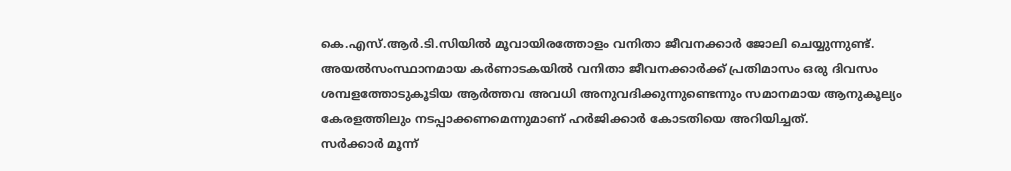കെ.എസ്.ആർ.ടി.സിയിൽ മൂവായിരത്തോളം വനിതാ ജീവനക്കാർ ജോലി ചെയ്യുന്നുണ്ട്. അയൽസംസ്ഥാനമായ കർണാടകയിൽ വനിതാ ജീവനക്കാർക്ക് പ്രതിമാസം ഒരു ദിവസം ശമ്പളത്തോടുകൂടിയ ആർത്തവ അവധി അനുവദിക്കുന്നുണ്ടെന്നും സമാനമായ ആനുകൂല്യം കേരളത്തിലും നടപ്പാക്കണമെന്നുമാണ് ഹർജിക്കാർ കോടതിയെ അറിയിച്ചത്.
സർക്കാർ മൂന്ന്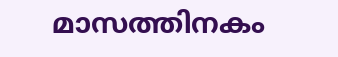മാസത്തിനകം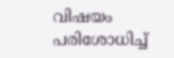വിഷയം പരിശോധിച്ച്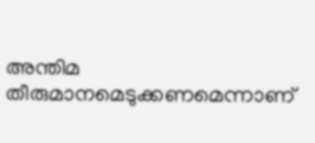അന്തിമ തീരുമാനമെടുക്കണമെന്നാണ്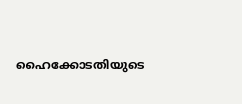ഹൈക്കോടതിയുടെ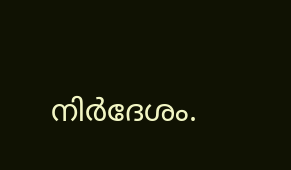നിർദേശം.